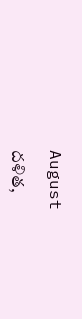August

దళిత,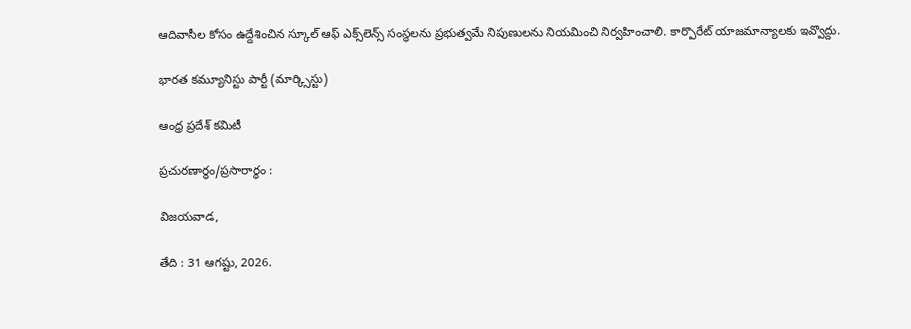ఆదివాసీల కోసం ఉద్దేశించిన స్కూల్ ఆఫ్ ఎక్స్‌లెన్స్ సంస్థలను ప్రభుత్వమే నిపుణులను నియమించి నిర్వహించాలి. కార్పొరేట్ యాజమాన్యాలకు ఇవ్వొద్దు.

భారత కమ్యూనిస్టు పార్టీ (మార్క్సిస్టు)

ఆంధ్ర ప్రదేశ్ కమిటీ

ప్రచురణార్ధం/ప్రసారార్ధం :

విజయవాడ,

తేది : 31 ఆగష్టు, 2026.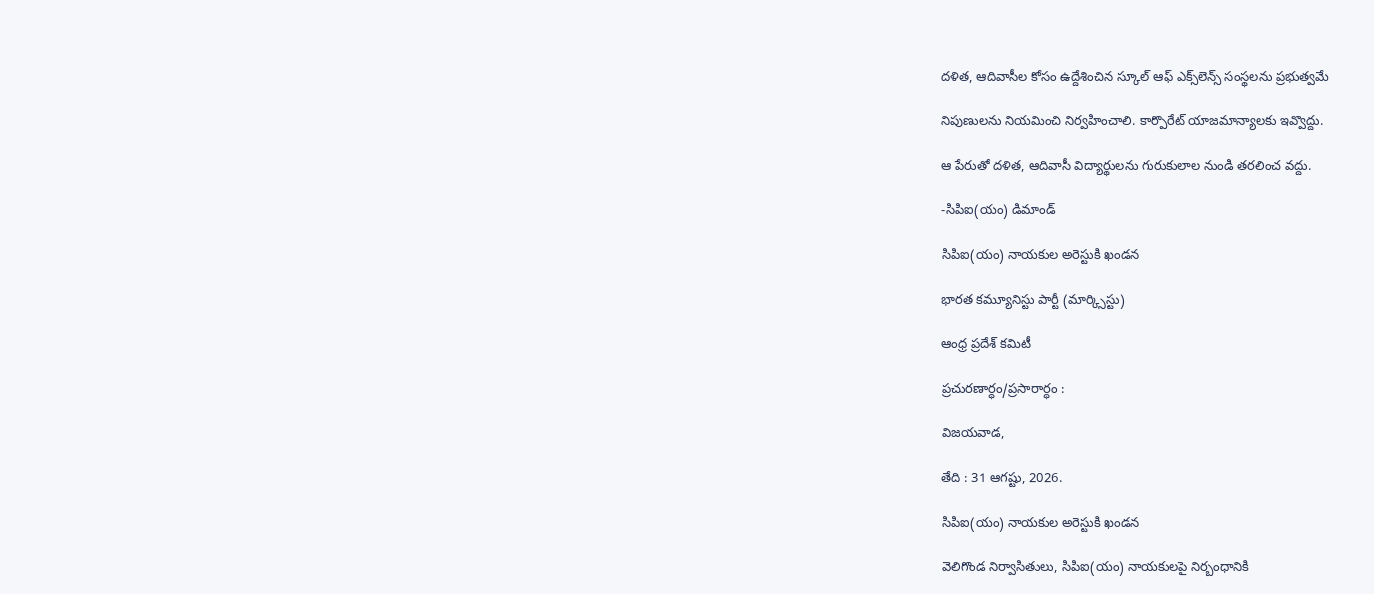దళిత, ఆదివాసీల కోసం ఉద్దేశించిన స్కూల్ ఆఫ్ ఎక్స్‌లెన్స్ సంస్థలను ప్రభుత్వమే

నిపుణులను నియమించి నిర్వహించాలి. కార్పొరేట్ యాజమాన్యాలకు ఇవ్వొద్దు.

ఆ పేరుతో దళిత, ఆదివాసీ విద్యార్థులను గురుకులాల నుండి తరలించ వద్దు.

-సిపిఐ(యం) డిమాండ్

సిపిఐ(యం) నాయకుల అరెస్టుకి ఖండన

భారత కమ్యూనిస్టు పార్టీ (మార్క్సిస్టు)

ఆంధ్ర ప్రదేశ్ కమిటీ

ప్రచురణార్ధం/ప్రసారార్ధం :

విజయవాడ,

తేది : 31 ఆగష్టు, 2026.

సిపిఐ(యం) నాయకుల అరెస్టుకి ఖండన

వెలిగొండ నిర్వాసితులు, సిపిఐ(యం) నాయకులపై నిర్బంధానికి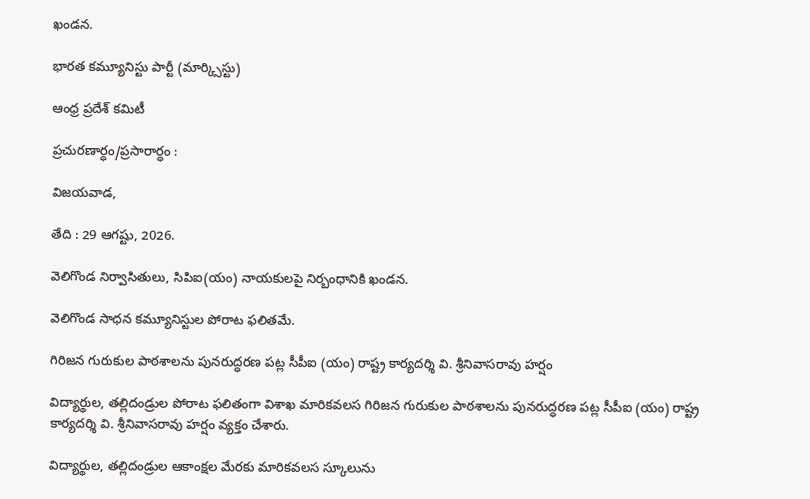ఖండన.

భారత కమ్యూనిస్టు పార్టీ (మార్క్సిస్టు)

ఆంధ్ర ప్రదేశ్ కమిటీ

ప్రచురణార్ధం/ప్రసారార్ధం :

విజయవాడ,

తేది : 29 ఆగష్టు, 2026.

వెలిగొండ నిర్వాసితులు, సిపిఐ(యం) నాయకులపై నిర్బంధానికి ఖండన.

వెలిగొండ సాధన కమ్యూనిస్టుల పోరాట ఫలితమే.

గిరిజన గురుకుల పాఠశాలను పునరుద్ధరణ పట్ల సీపీఐ (యం) రాష్ట్ర కార్యదర్శి వి. శ్రీనివాసరావు హర్షం

విద్యార్థుల, తల్లిదండ్రుల పోరాట ఫలితంగా విశాఖ మారికవలస గిరిజన గురుకుల పాఠశాలను పునరుద్ధరణ పట్ల సీపీఐ (యం) రాష్ట్ర కార్యదర్శి వి. శ్రీనివాసరావు హర్షం వ్యక్తం చేశారు.

విద్యార్థుల, తల్లిదండ్రుల ఆకాంక్షల మేరకు మారికవలస స్కూలును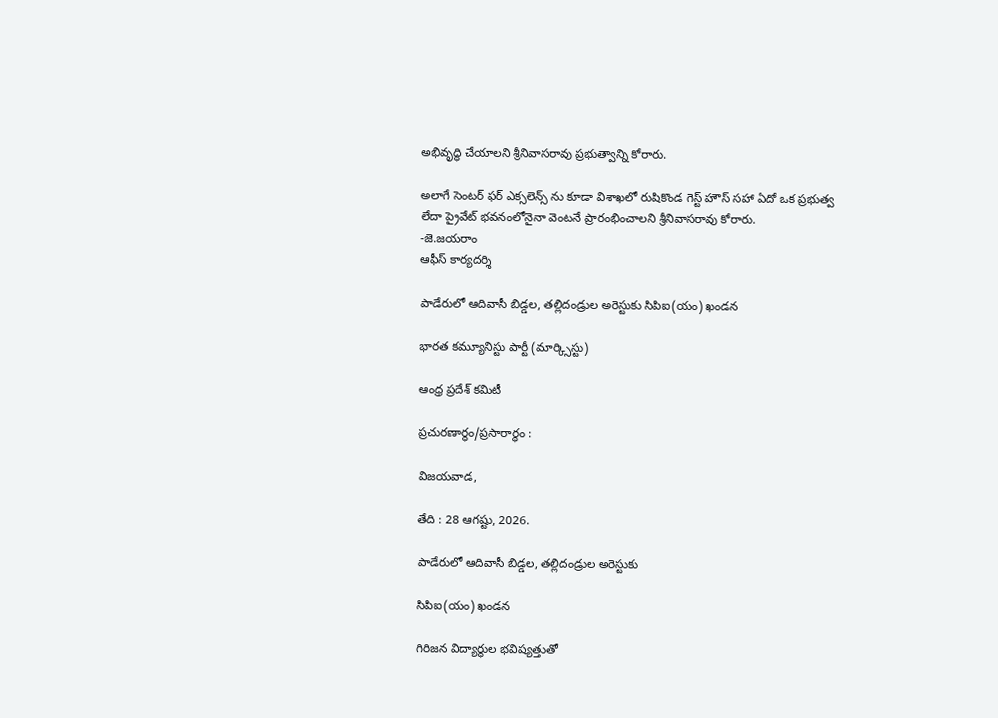అభివృద్ధి చేయాలని శ్రీనివాసరావు ప్రభుత్వాన్ని కోరారు.

అలాగే సెంటర్ ఫర్ ఎక్సలెన్స్ ను కూడా విశాఖలో రుషికొండ గెస్ట్ హౌస్ సహా ఏదో ఒక ప్రభుత్వ లేదా ప్రైవేట్ భవనంలోనైనా వెంటనే ప్రారంభించాలని శ్రీనివాసరావు కోరారు.
-జె.జయరాం
ఆఫీస్ కార్యదర్శి

పాడేరులో ఆదివాసీ బిడ్డల, తల్లిదండ్రుల అరెస్టుకు సిపిఐ(యం) ఖండన

భారత కమ్యూనిస్టు పార్టీ (మార్క్సిస్టు)

ఆంధ్ర ప్రదేశ్ కమిటీ

ప్రచురణార్ధం/ప్రసారార్ధం :

విజయవాడ,

తేది : 28 ఆగష్టు, 2026.

పాడేరులో ఆదివాసీ బిడ్డల, తల్లిదండ్రుల అరెస్టుకు

సిపిఐ(యం) ఖండన

గిరిజన విద్యార్థుల భవిష్యత్తుతో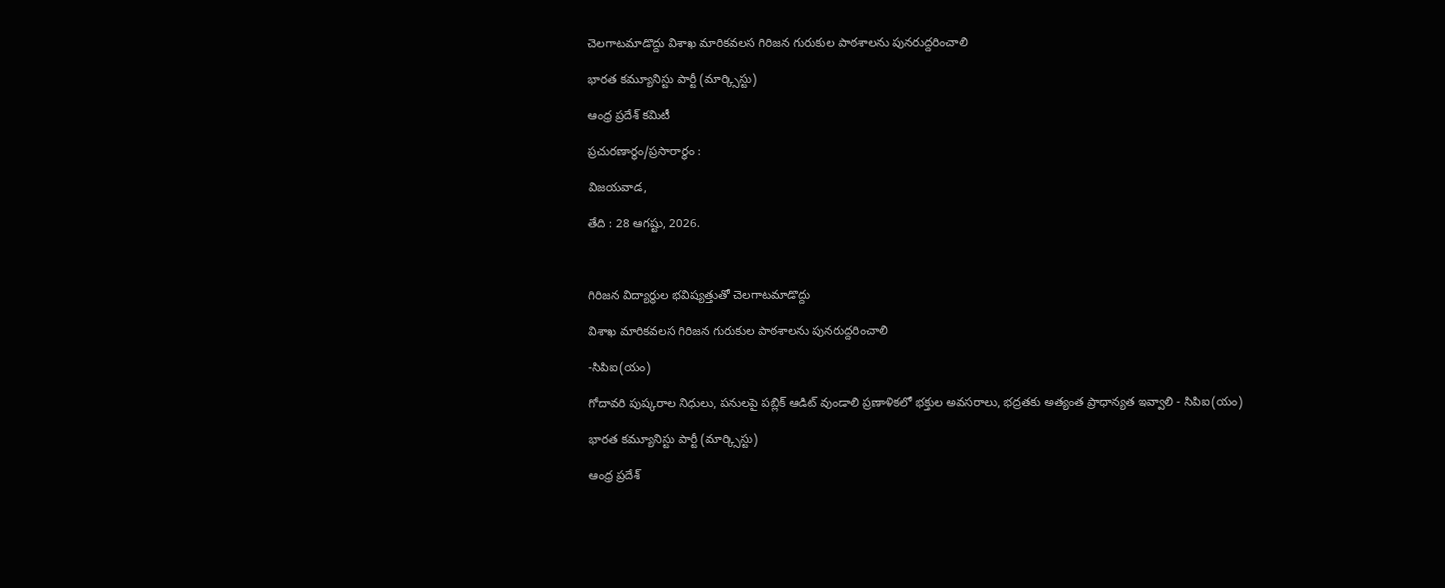చెలగాటమాడొద్దు విశాఖ మారికవలస గిరిజన గురుకుల పాఠశాలను పునరుద్దరించాలి

భారత కమ్యూనిస్టు పార్టీ (మార్క్సిస్టు)

ఆంధ్ర ప్రదేశ్ కమిటీ

ప్రచురణార్ధం/ప్రసారార్ధం :

విజయవాడ,

తేది : 28 ఆగష్టు, 2026.



గిరిజన విద్యార్థుల భవిష్యత్తుతో చెలగాటమాడొద్దు

విశాఖ మారికవలస గిరిజన గురుకుల పాఠశాలను పునరుద్దరించాలి

-సిపిఐ(యం)

గోదావరి పుష్కరాల నిధులు, పనులపై పబ్లిక్ ఆడిట్ వుండాలి ప్రణాళికలో భక్తుల అవసరాలు, భద్రతకు అత్యంత ప్రాధాన్యత ఇవ్వాలి - సిపిఐ(యం)

భారత కమ్యూనిస్టు పార్టీ (మార్క్సిస్టు)

ఆంధ్ర ప్రదేశ్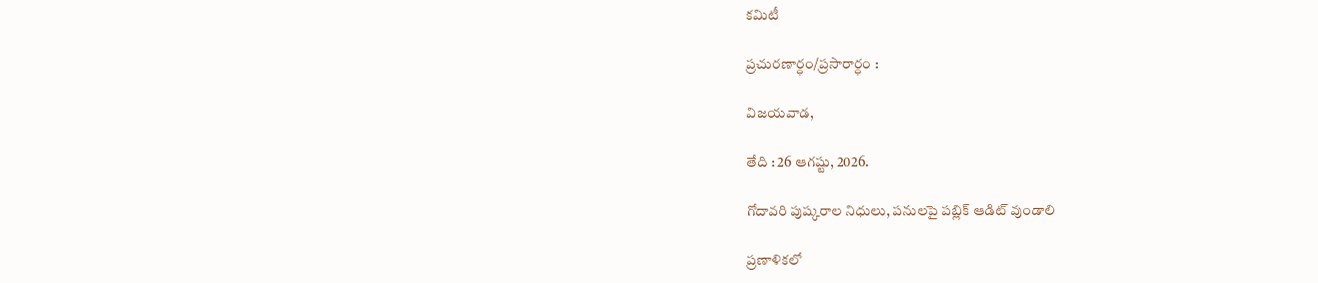కమిటీ

ప్రచురణార్ధం/ప్రసారార్ధం :

విజయవాడ,

తేది : 26 ఆగష్టు, 2026.

గోదావరి పుష్కరాల నిధులు, పనులపై పబ్లిక్ ఆడిట్ వుండాలి

ప్రణాళికలో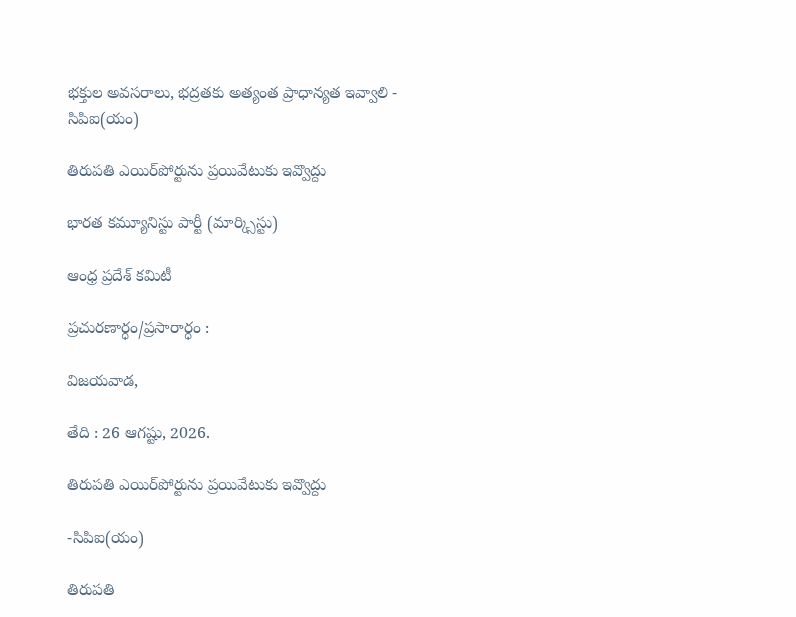భక్తుల అవసరాలు, భద్రతకు అత్యంత ప్రాధాన్యత ఇవ్వాలి - సిపిఐ(యం)

తిరుపతి ఎయిర్‌పోర్టును ప్రయివేటుకు ఇవ్వొద్దు

భారత కమ్యూనిస్టు పార్టీ (మార్క్సిస్టు)

ఆంధ్ర ప్రదేశ్ కమిటీ

ప్రచురణార్ధం/ప్రసారార్ధం :

విజయవాడ,

తేది : 26 ఆగష్టు, 2026.

తిరుపతి ఎయిర్‌పోర్టును ప్రయివేటుకు ఇవ్వొద్దు

-సిపిఐ(యం)

తిరుపతి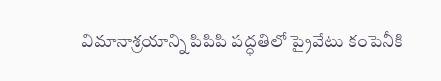విమానాశ్రయాన్ని పిపిపి పద్ధతిలో ప్రైవేటు కంపెనీకి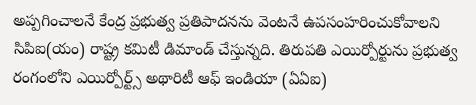అప్పగించాలనే కేంద్ర ప్రభుత్వ ప్రతిపాదనను వెంటనే ఉపసంహరించుకోవాలని సిపిఐ(యం) రాష్ట్ర కమిటీ డిమాండ్ చేస్తున్నది. తిరుపతి ఎయిర్పోర్టును ప్రభుత్వ రంగంలోని ఎయిర్పోర్ట్స్ అథారిటీ ఆఫ్ ఇండియా (ఏఏఐ)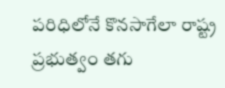పరిధిలోనే కొనసాగేలా రాష్ట్ర ప్రభుత్వం తగు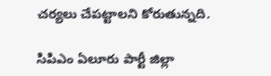చర్యలు చేపట్టాలని కోరుతున్నది.

సిపిఎం ఏలూరు పార్టీ జిల్లా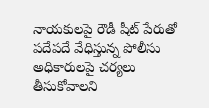నాయకులపై రౌడీ షీట్ పేరుతో పదేపదే వేధిస్తున్న పోలీసు అధికారులపై చర్యలు తీసుకోవాలని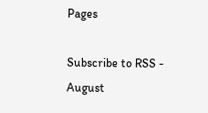Pages

Subscribe to RSS - August